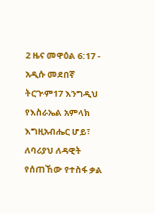2 ዜና መዋዕል 6:17 - አዲሱ መደበኛ ትርጒም17 እንግዲህ የእስራኤል አምላክ እግዚአብሔር ሆይ፣ ለባሪያህ ለዳዊት የሰጠኸው የተስፋ ቃል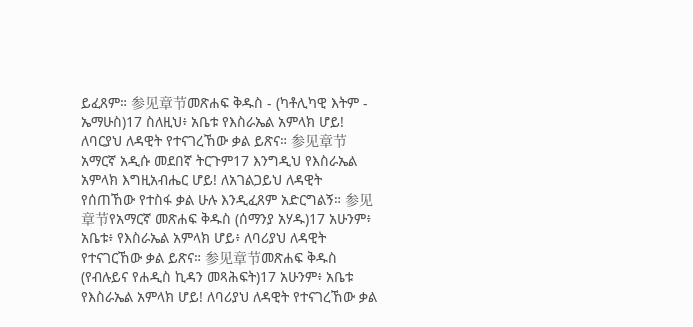ይፈጸም። 参见章节መጽሐፍ ቅዱስ - (ካቶሊካዊ እትም - ኤማሁስ)17 ስለዚህ፥ አቤቱ የእስራኤል አምላክ ሆይ! ለባርያህ ለዳዊት የተናገረኸው ቃል ይጽና። 参见章节አማርኛ አዲሱ መደበኛ ትርጉም17 እንግዲህ የእስራኤል አምላክ እግዚአብሔር ሆይ! ለአገልጋይህ ለዳዊት የሰጠኸው የተስፋ ቃል ሁሉ እንዲፈጸም አድርግልኝ። 参见章节የአማርኛ መጽሐፍ ቅዱስ (ሰማንያ አሃዱ)17 አሁንም፥ አቤቱ፥ የእስራኤል አምላክ ሆይ፥ ለባሪያህ ለዳዊት የተናገርኸው ቃል ይጽና። 参见章节መጽሐፍ ቅዱስ (የብሉይና የሐዲስ ኪዳን መጻሕፍት)17 አሁንም፥ አቤቱ የእስራኤል አምላክ ሆይ! ለባሪያህ ለዳዊት የተናገረኸው ቃል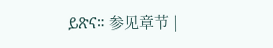ይጽና። 参见章节 |